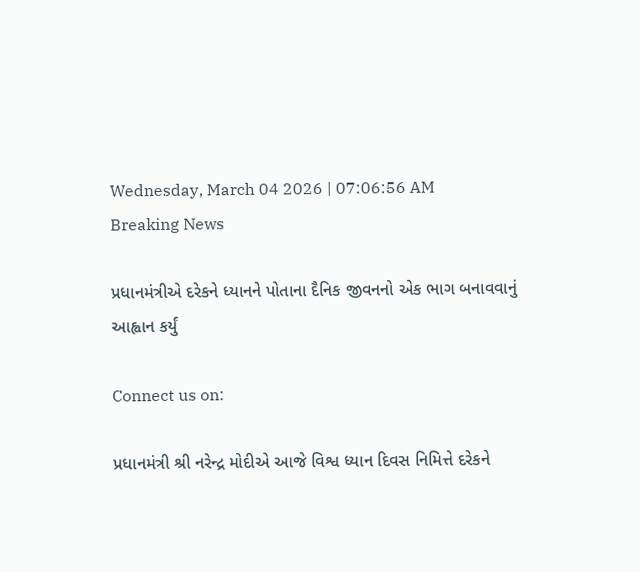Wednesday, March 04 2026 | 07:06:56 AM
Breaking News

પ્રધાનમંત્રીએ દરેકને ધ્યાનને પોતાના દૈનિક જીવનનો એક ભાગ બનાવવાનું આહ્વાન કર્યું

Connect us on:

પ્રધાનમંત્રી શ્રી નરેન્દ્ર મોદીએ આજે વિશ્વ ધ્યાન દિવસ નિમિત્તે દરેકને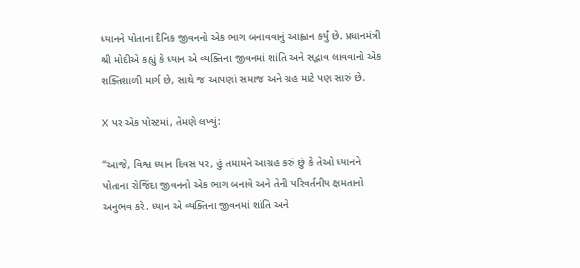ધ્યાનને પોતાના દૈનિક જીવનનો એક ભાગ બનાવવાનું આહ્વાન કર્યું છે. પ્રધાનમંત્રી શ્રી મોદીએ કહ્યું કે ધ્યાન એ વ્યક્તિના જીવનમાં શાંતિ અને સદ્ભાવ લાવવાનો એક શક્તિશાળી માર્ગ છે, સાથે જ આપણાં સમાજ અને ગ્રહ માટે પણ સારું છે.

X પર એક પોસ્ટમાં, તેમણે લખ્યું:

“આજે, વિશ્વ ધ્યાન દિવસ પર, હું તમામને આગ્રહ કરું છું કે તેઓ ધ્યાનને પોતાના રોજિંદા જીવનનો એક ભાગ બનાવે અને તેની પરિવર્તનીય ક્ષમતાનો અનુભવ કરે. ધ્યાન એ વ્યક્તિના જીવનમાં શાંતિ અને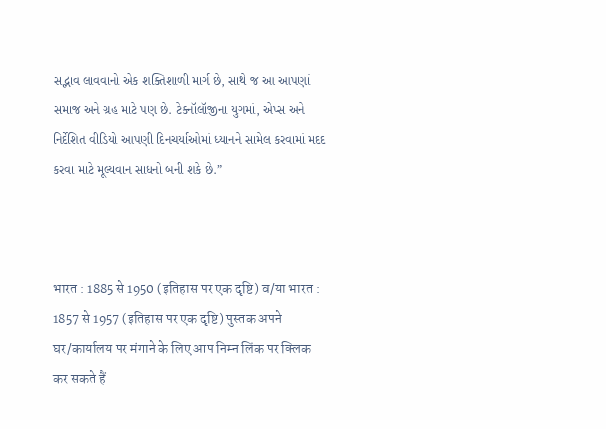સદ્ભાવ લાવવાનો એક શક્તિશાળી માર્ગ છે, સાથે જ આ આપણાં સમાજ અને ગ્રહ માટે પણ છે. ટેક્નૉલૉજીના યુગમાં, એપ્સ અને નિર્દેશિત વીડિયો આપણી દિનચર્યાઓમાં ધ્યાનને સામેલ કરવામાં મદદ કરવા માટે મૂલ્યવાન સાધનો બની શકે છે.”



भारत : 1885 से 1950 (इतिहास पर एक दृष्टि) व/या भारत : 1857 से 1957 (इतिहास पर एक दृष्टि) पुस्तक अपने घर/कार्यालय पर मंगाने के लिए आप निम्न लिंक पर क्लिक कर सकते हैं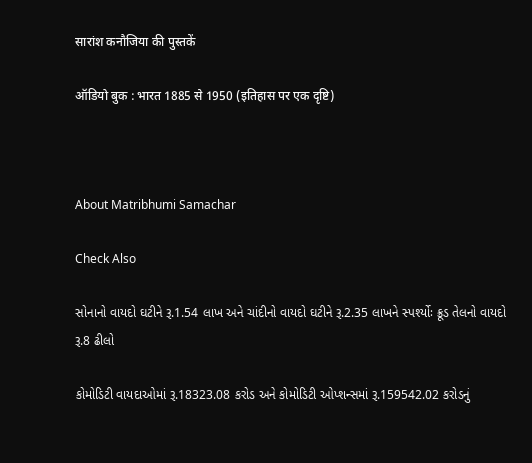सारांश कनौजिया की पुस्तकें

ऑडियो बुक : भारत 1885 से 1950 (इतिहास पर एक दृष्टि)



About Matribhumi Samachar

Check Also

સોનાનો વાયદો ઘટીને રૂ.1.54 લાખ અને ચાંદીનો વાયદો ઘટીને રૂ.2.35 લાખને સ્પર્શ્યોઃ ક્રૂડ તેલનો વાયદો રૂ.8 ઢીલો

કોમોડિટી વાયદાઓમાં રૂ.18323.08 કરોડ અને કોમોડિટી ઓપ્શન્સમાં રૂ.159542.02 કરોડનું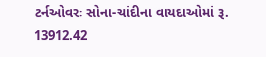ટર્નઓવરઃ સોના-ચાંદીના વાયદાઓમાં રૂ. 13912.42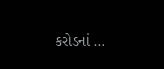કરોડનાં …